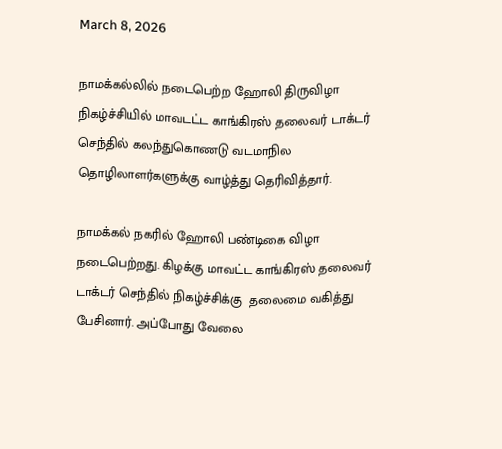March 8, 2026

நாமக்கல்லில் நடைபெற்ற ஹோலி திருவிழா நிகழ்ச்சியில் மாவடட்ட காங்கிரஸ் தலைவர் டாக்டர் செந்தில் கலந்துகொணடு வடமாநில தொழிலாளர்களுக்கு வாழ்த்து தெரிவித்தார்.

நாமக்கல் நகரில் ஹோலி பண்டிகை விழா நடைபெற்றது. கிழக்கு மாவட்ட காங்கிரஸ் தலைவர் டாக்டர் செந்தில் நிகழ்ச்சிக்கு  தலைமை வகித்து பேசினார். அப்போது வேலை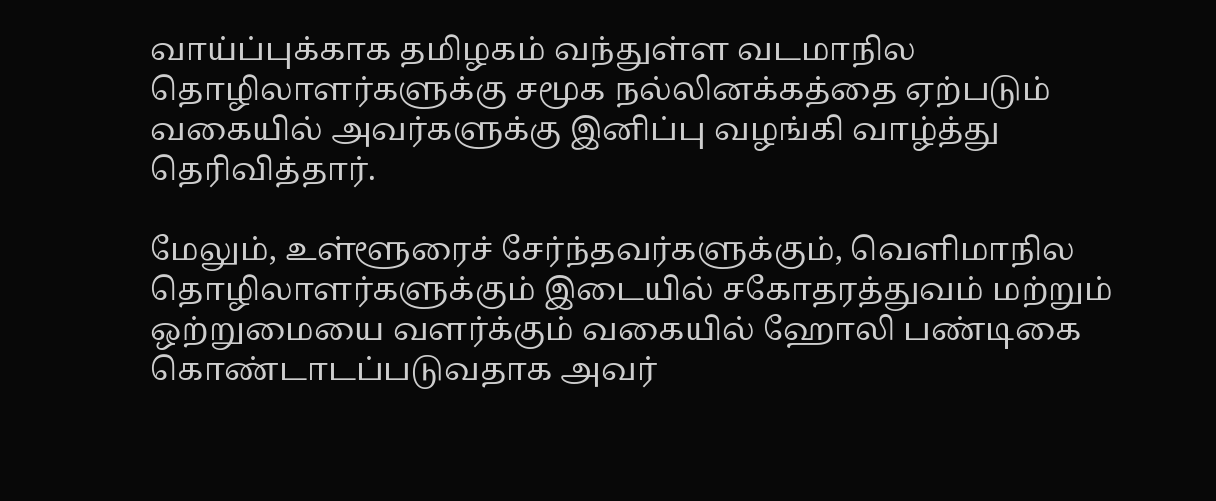வாய்ப்புக்காக தமிழகம் வந்துள்ள வடமாநில தொழிலாளர்களுக்கு சமூக நல்லினக்கத்தை ஏற்படும் வகையில் அவர்களுக்கு இனிப்பு வழங்கி வாழ்த்து தெரிவித்தார்.

மேலும், உள்ளூரைச் சேர்ந்தவர்களுக்கும், வெளிமாநில தொழிலாளர்களுக்கும் இடையில் சகோதரத்துவம் மற்றும் ஒற்றுமையை வளர்க்கும் வகையில் ஹோலி பண்டிகை கொண்டாடப்படுவதாக அவர்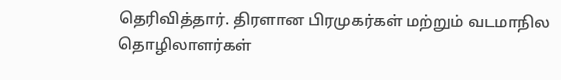தெரிவித்தார். திரளான பிரமுகர்கள் மற்றும் வடமாநில தொழிலாளர்கள்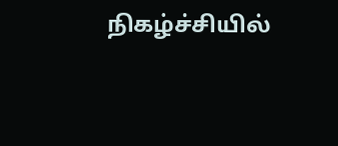நிகழ்ச்சியில்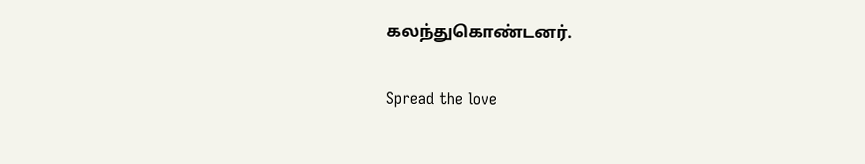கலந்துகொண்டனர்.

Spread the love